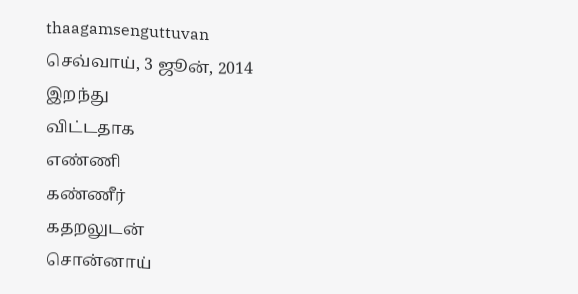thaagamsenguttuvan
செவ்வாய், 3 ஜூன், 2014
இறந்து
விட்டதாக
எண்ணி
கண்ணீர்
கதறலுடன்
சொன்னாய்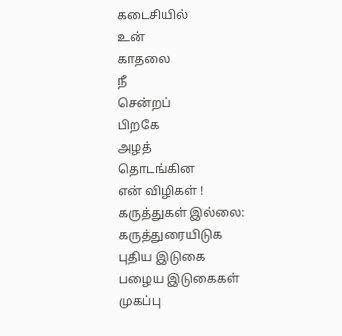கடைசியில்
உன்
காதலை
நீ
சென்றப்
பிறகே
அழத்
தொடங்கின
என் விழிகள் !
கருத்துகள் இல்லை:
கருத்துரையிடுக
புதிய இடுகை
பழைய இடுகைகள்
முகப்பு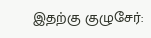இதற்கு குழுசேர்: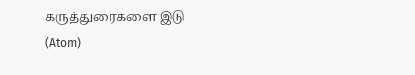கருத்துரைகளை இடு (Atom)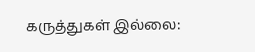கருத்துகள் இல்லை: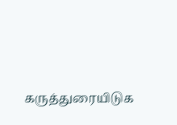கருத்துரையிடுக